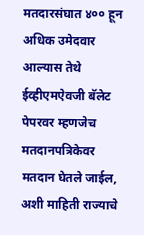मतदारसंघात ४०० हून अधिक उमेदवार आल्यास तेथे ईव्हीएमऐवजी बॅलेट पेपरवर म्हणजेच मतदानपत्रिकेवर मतदान घेतले जाईल, अशी माहिती राज्याचे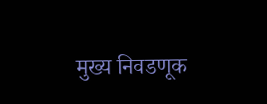मुख्य निवडणूक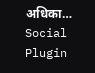अधिका…
Social Plugin